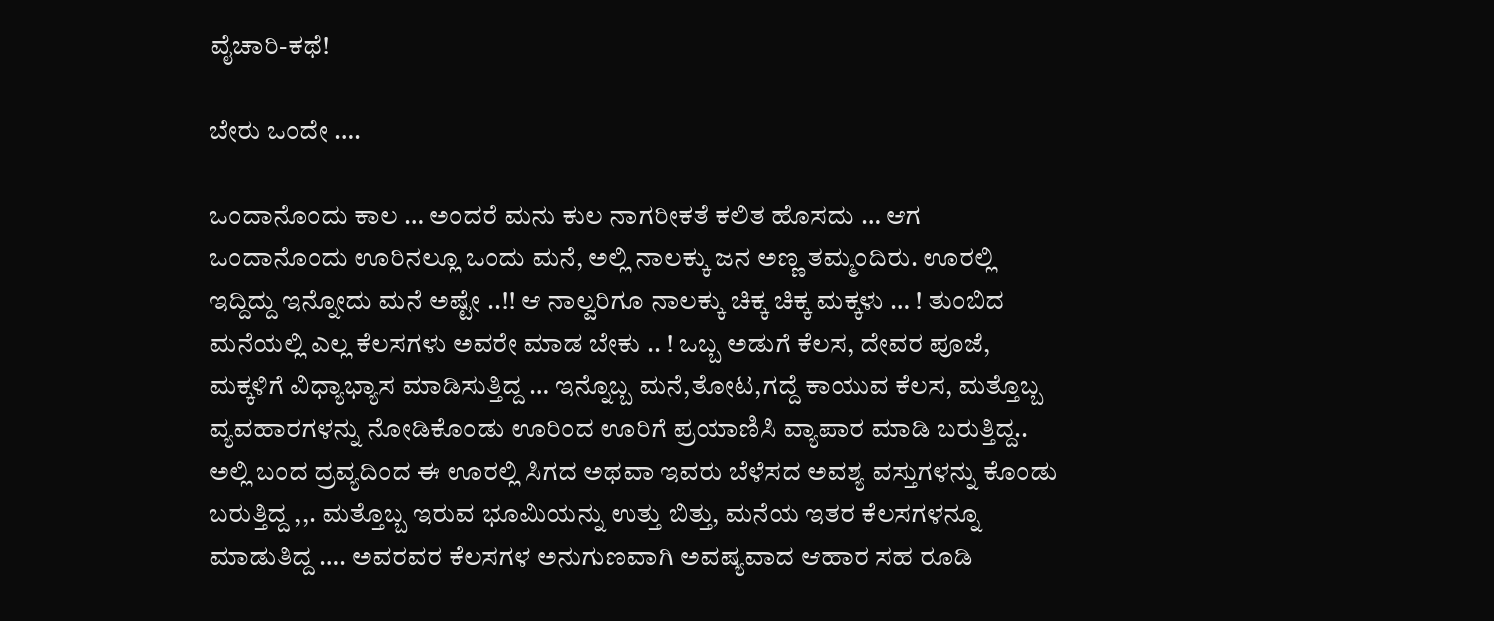ವೈಚಾರಿ-ಕಥೆ!

ಬೇರು ಒಂದೇ ….

ಒಂದಾನೊಂದು ಕಾಲ … ಅಂದರೆ ಮನು ಕುಲ ನಾಗರೀಕತೆ ಕಲಿತ ಹೊಸದು … ಆಗ ಒಂದಾನೊಂದು ಊರಿನಲ್ಲೂ ಒಂದು ಮನೆ, ಅಲ್ಲಿ ನಾಲಕ್ಕು ಜನ ಅಣ್ಣ ತಮ್ಮಂದಿರು. ಊರಲ್ಲಿ ಇದ್ದಿದ್ದು ಇನ್ನೋದು ಮನೆ ಅಷ್ಟೇ ..!! ಆ ನಾಲ್ವರಿಗೂ ನಾಲಕ್ಕು ಚಿಕ್ಕ ಚಿಕ್ಕ ಮಕ್ಕಳು … ! ತುಂಬಿದ ಮನೆಯಲ್ಲಿ ಎಲ್ಲ ಕೆಲಸಗಳು ಅವರೇ ಮಾಡ ಬೇಕು .. ! ಒಬ್ಬ ಅಡುಗೆ ಕೆಲಸ, ದೇವರ ಪೂಜೆ, ಮಕ್ಕಳಿಗೆ ವಿಧ್ಯಾಭ್ಯಾಸ ಮಾಡಿಸುತ್ತಿದ್ದ … ಇನ್ನೊಬ್ಬ ಮನೆ,ತೋಟ,ಗದ್ದೆ ಕಾಯುವ ಕೆಲಸ, ಮತ್ತೊಬ್ಬ ವ್ಯವಹಾರಗಳನ್ನು ನೋಡಿಕೊಂಡು ಊರಿಂದ ಊರಿಗೆ ಪ್ರಯಾಣಿಸಿ ವ್ಯಾಪಾರ ಮಾಡಿ ಬರುತ್ತಿದ್ದ.. ಅಲ್ಲಿ ಬಂದ ದ್ರವ್ಯದಿಂದ ಈ ಊರಲ್ಲಿ ಸಿಗದ ಅಥವಾ ಇವರು ಬೆಳೆಸದ ಅವಶ್ಯ ವಸ್ತುಗಳನ್ನು ಕೊಂಡು ಬರುತ್ತಿದ್ದ ,,. ಮತ್ತೊಬ್ಬ ಇರುವ ಭೂಮಿಯನ್ನು ಉತ್ತು ಬಿತ್ತು, ಮನೆಯ ಇತರ ಕೆಲಸಗಳನ್ನೂ ಮಾಡುತಿದ್ದ …. ಅವರವರ ಕೆಲಸಗಳ ಅನುಗುಣವಾಗಿ ಅವಷ್ಯವಾದ ಆಹಾರ ಸಹ ರೂಡಿ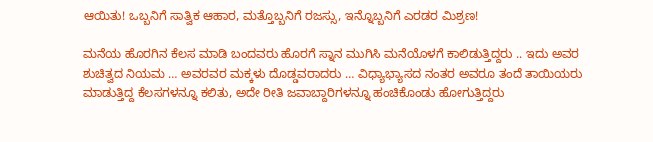ಆಯಿತು! ಒಬ್ಬನಿಗೆ ಸಾತ್ವಿಕ ಆಹಾರ, ಮತ್ತೊಬ್ಬನಿಗೆ ರಜಸ್ಸು, ಇನ್ನೊಬ್ಬನಿಗೆ ಎರಡರ ಮಿಶ್ರಣ!

ಮನೆಯ ಹೊರಗಿನ ಕೆಲಸ ಮಾಡಿ ಬಂದವರು ಹೊರಗೆ ಸ್ನಾನ ಮುಗಿಸಿ ಮನೆಯೊಳಗೆ ಕಾಲಿಡುತ್ತಿದ್ದರು .. ಇದು ಅವರ ಶುಚಿತ್ವದ ನಿಯಮ … ಅವರವರ ಮಕ್ಕಳು ದೊಡ್ಡವರಾದರು … ವಿಧ್ಯಾಭ್ಯಾಸದ ನಂತರ ಅವರೂ ತಂದೆ ತಾಯಿಯರು ಮಾಡುತ್ತಿದ್ದ ಕೆಲಸಗಳನ್ನೂ ಕಲಿತು, ಅದೇ ರೀತಿ ಜವಾಬ್ದಾರಿಗಳನ್ನೂ ಹಂಚಿಕೊಂಡು ಹೋಗುತ್ತಿದ್ದರು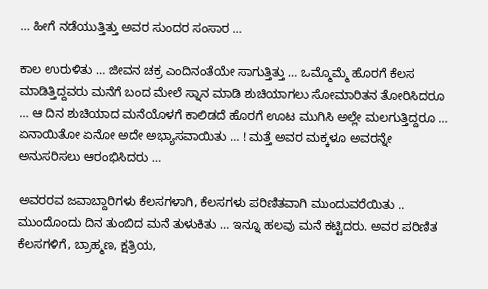… ಹೀಗೆ ನಡೆಯುತ್ತಿತ್ತು ಅವರ ಸುಂದರ ಸಂಸಾರ …

ಕಾಲ ಉರುಳಿತು … ಜೀವನ ಚಕ್ರ ಎಂದಿನಂತೆಯೇ ಸಾಗುತ್ತಿತ್ತು … ಒಮ್ಮೊಮ್ಮೆ ಹೊರಗೆ ಕೆಲಸ ಮಾಡಿತ್ತಿದ್ದವರು ಮನೆಗೆ ಬಂದ ಮೇಲೆ ಸ್ನಾನ ಮಾಡಿ ಶುಚಿಯಾಗಲು ಸೋಮಾರಿತನ ತೋರಿಸಿದರೂ … ಆ ದಿನ ಶುಚಿಯಾದ ಮನೆಯೊಳಗೆ ಕಾಲಿಡದೆ ಹೊರಗೆ ಊಟ ಮುಗಿಸಿ ಅಲ್ಲೇ ಮಲಗುತ್ತಿದ್ದರೂ … ಏನಾಯಿತೋ ಏನೋ ಅದೇ ಅಭ್ಯಾಸವಾಯಿತು … ! ಮತ್ತೆ ಅವರ ಮಕ್ಕಳೂ ಅವರನ್ನೇ ಅನುಸರಿಸಲು ಆರಂಭಿಸಿದರು …

ಅವರರವ ಜವಾಬ್ದಾರಿಗಳು ಕೆಲಸಗಳಾಗಿ, ಕೆಲಸಗಳು ಪರಿಣಿತವಾಗಿ ಮುಂದುವರೆಯಿತು .. ಮುಂದೊಂದು ದಿನ ತುಂಬಿದ ಮನೆ ತುಳುಕಿತು … ಇನ್ನೂ ಹಲವು ಮನೆ ಕಟ್ಟಿದರು. ಅವರ ಪರಿಣಿತ ಕೆಲಸಗಳಿಗೆ, ಬ್ರಾಹ್ಮಣ, ಕ್ಷತ್ರಿಯ,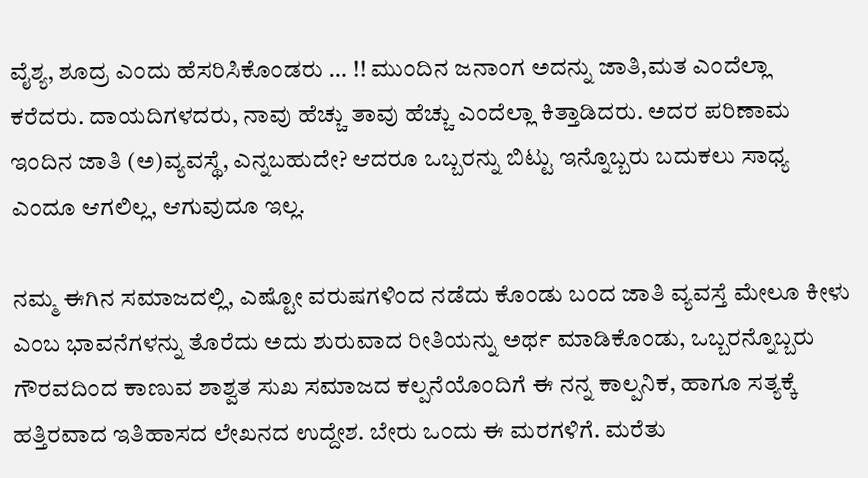ವೈಶ್ಯ, ಶೂದ್ರ ಎಂದು ಹೆಸರಿಸಿಕೊಂಡರು … !! ಮುಂದಿನ ಜನಾಂಗ ಅದನ್ನು ಜಾತಿ,ಮತ ಎಂದೆಲ್ಲಾ ಕರೆದರು. ದಾಯದಿಗಳದರು, ನಾವು ಹೆಚ್ಚು ತಾವು ಹೆಚ್ಚು ಎಂದೆಲ್ಲಾ ಕಿತ್ತಾಡಿದರು. ಅದರ ಪರಿಣಾಮ ಇಂದಿನ ಜಾತಿ (ಅ)ವ್ಯವಸ್ಥೆ, ಎನ್ನಬಹುದೇ? ಆದರೂ ಒಬ್ಬರನ್ನು ಬಿಟ್ಟು ಇನ್ನೊಬ್ಬರು ಬದುಕಲು ಸಾಧ್ಯ ಎಂದೂ ಆಗಲಿಲ್ಲ, ಆಗುವುದೂ ಇಲ್ಲ.

ನಮ್ಮ ಈಗಿನ ಸಮಾಜದಲ್ಲಿ, ಎಷ್ಟೋ ವರುಷಗಳಿಂದ ನಡೆದು ಕೊಂಡು ಬಂದ ಜಾತಿ ವ್ಯವಸ್ತೆ ಮೇಲೂ ಕೀಳು ಎಂಬ ಭಾವನೆಗಳನ್ನು ತೊರೆದು ಅದು ಶುರುವಾದ ರೀತಿಯನ್ನು ಅರ್ಥ ಮಾಡಿಕೊಂಡು, ಒಬ್ಬರನ್ನೊಬ್ಬರು ಗೌರವದಿಂದ ಕಾಣುವ ಶಾಶ್ವತ ಸುಖ ಸಮಾಜದ ಕಲ್ಪನೆಯೊಂದಿಗೆ ಈ ನನ್ನ ಕಾಲ್ಪನಿಕ, ಹಾಗೂ ಸತ್ಯಕ್ಕೆ ಹತ್ತಿರವಾದ ಇತಿಹಾಸದ ಲೇಖನದ ಉದ್ದೇಶ. ಬೇರು ಒಂದು ಈ ಮರಗಳಿಗೆ. ಮರೆತು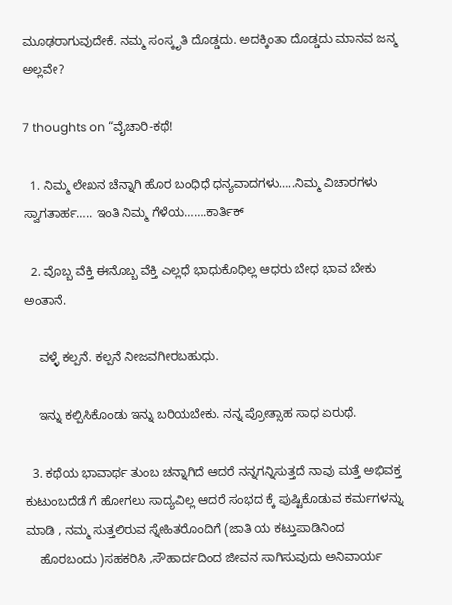ಮೂಢರಾಗುವುದೇಕೆ. ನಮ್ಮ ಸಂಸ್ಕೃತಿ ದೊಡ್ಡದು. ಅದಕ್ಕಿಂತಾ ದೊಡ್ಡದು ಮಾನವ ಜನ್ಮ ಅಲ್ಲವೇ?

7 thoughts on “ವೈಚಾರಿ-ಕಥೆ!

  1. ನಿಮ್ಮ ಲೇಖನ ಚೆನ್ನಾಗಿ ಹೊರ ಬಂಧಿಧೆ ಧನ್ಯವಾದಗಳು…..ನಿಮ್ಮ ವಿಚಾರಗಳು ಸ್ವಾಗತಾರ್ಹ….. ಇಂತಿ ನಿಮ್ಮ ಗೆಳೆಯ…….ಕಾರ್ತಿಕ್

  2. ವೊಬ್ಬ ವೆಕ್ತಿ ಈನೊಬ್ಬ ವೆಕ್ತಿ ಎಲ್ಲಧೆ ಭಾಧುಕೊಧಿಲ್ಲ ಆಧರು ಬೇಧ ಭಾವ ಬೇಕು ಅಂತಾನೆ.

    ವಳ್ಳೆ ಕಲ್ಪನೆ. ಕಲ್ಪನೆ ನೀಜವಗೀರಬಹುಧು.

    ಇನ್ನು ಕಲ್ಪಿಸಿಕೊಂಡು ಇನ್ನು ಬರಿಯಬೇಕು. ನನ್ನ ಪ್ರೋತ್ಸಾಹ ಸಾಧ ಏರುಥೆ.

  3. ಕಥೆಯ ಭಾವಾರ್ಥ ತುಂಬ ಚನ್ನಾಗಿದೆ ಆದರೆ ನನ್ನಗನ್ನಿಸುತ್ತದೆ ನಾವು ಮತ್ತೆ ಅಭಿವಕ್ತ ಕುಟುಂಬದೆಡೆ ಗೆ ಹೋಗಲು ಸಾದ್ಯವಿಲ್ಲ ಆದರೆ ಸಂಭದ ಕ್ಕೆ ಪುಷ್ಟಿಕೊಡುವ ಕರ್ಮಗಳನ್ನು ಮಾಡಿ , ನಮ್ಮ ಸುತ್ತಲಿರುವ ಸ್ನೇಹಿತರೊಂದಿಗೆ (ಜಾತಿ ಯ ಕಟ್ತುಪಾಡಿನಿಂದ
    ಹೊರಬಂದು )ಸಹಕರಿಸಿ ,ಸೌಹಾರ್ದದಿಂದ ಜೀವನ ಸಾಗಿಸುವುದು ಅನಿವಾರ್ಯ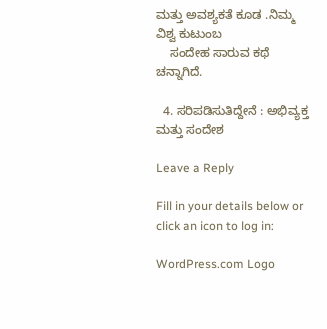ಮತ್ತು ಅವಶ್ಯಕತೆ ಕೂಡ .ನಿಮ್ಮ ವಿಶ್ವ ಕುಟುಂಬ
    ಸಂದೇಹ ಸಾರುವ ಕಥೆ ಚನ್ನಾಗಿದೆ.

  4. ಸರಿಪಡಿಸುತಿದ್ದೇನೆ : ಅಭಿವ್ಯಕ್ತ ಮತ್ತು ಸಂದೇಶ

Leave a Reply

Fill in your details below or click an icon to log in:

WordPress.com Logo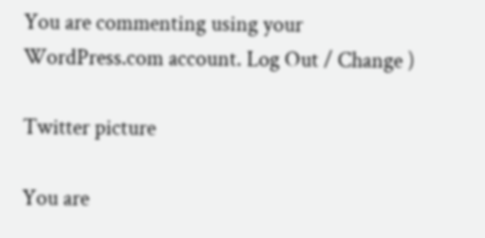You are commenting using your WordPress.com account. Log Out / Change )

Twitter picture

You are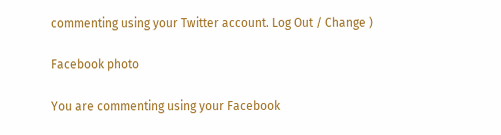commenting using your Twitter account. Log Out / Change )

Facebook photo

You are commenting using your Facebook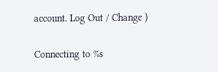account. Log Out / Change )

Connecting to %s